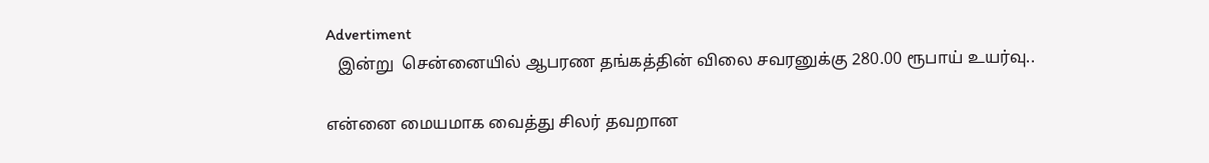Advertiment
   இன்று  சென்னையில் ஆபரண தங்கத்தின் விலை சவரனுக்கு 280.00 ரூபாய் உயர்வு..

என்னை மையமாக வைத்து சிலர் தவறான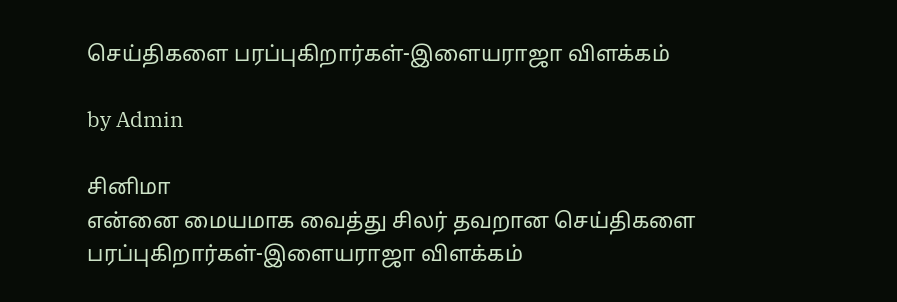செய்திகளை பரப்புகிறார்கள்-இளையராஜா விளக்கம்

by Admin

சினிமா
என்னை மையமாக வைத்து சிலர் தவறான செய்திகளை பரப்புகிறார்கள்-இளையராஜா விளக்கம்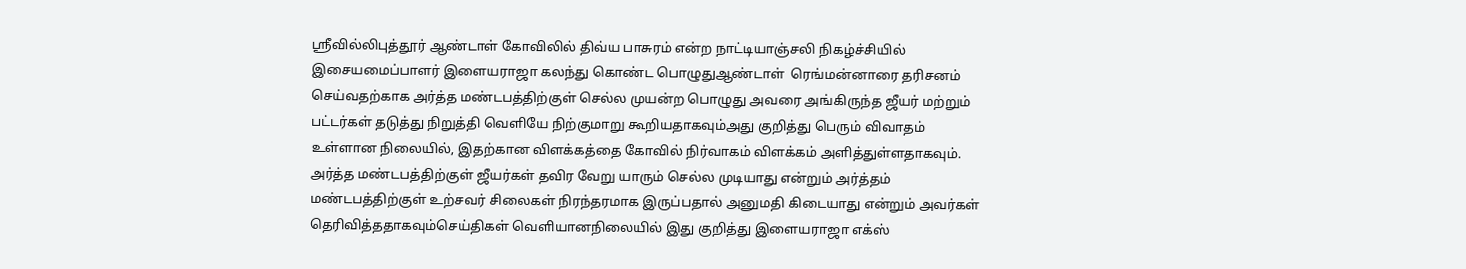ஸ்ரீவில்லிபுத்தூர் ஆண்டாள் கோவிலில் திவ்ய பாசுரம் என்ற நாட்டியாஞ்சலி நிகழ்ச்சியில் இசையமைப்பாளர் இளையராஜா கலந்து கொண்ட பொழுதுஆண்டாள்  ரெங்மன்னாரை தரிசனம் செய்வதற்காக அர்த்த மண்டபத்திற்குள் செல்ல முயன்ற பொழுது அவரை அங்கிருந்த ஜீயர் மற்றும் பட்டர்கள் தடுத்து நிறுத்தி வெளியே நிற்குமாறு கூறியதாகவும்அது குறித்து பெரும் விவாதம் உள்ளான நிலையில், இதற்கான விளக்கத்தை கோவில் நிர்வாகம் விளக்கம் அளித்துள்ளதாகவும். அர்த்த மண்டபத்திற்குள் ஜீயர்கள் தவிர வேறு யாரும் செல்ல முடியாது என்றும் அர்த்தம் மண்டபத்திற்குள் உற்சவர் சிலைகள் நிரந்தரமாக இருப்பதால் அனுமதி கிடையாது என்றும் அவர்கள் தெரிவித்ததாகவும்செய்திகள் வெளியானநிலையில் இது குறித்து இளையராஜா எக்ஸ்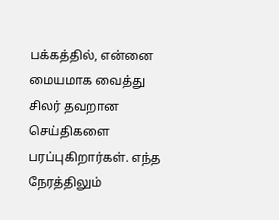பக்கத்தில், என்னை மையமாக வைத்து சிலர் தவறான செய்திகளை பரப்புகிறார்கள். எந்த நேரத்திலும்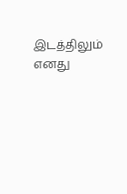இடத்திலும் எனது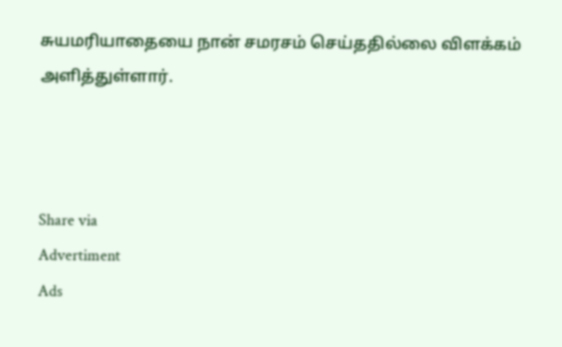சுயமரியாதையை நான் சமரசம் செய்ததில்லை விளக்கம் அளித்துள்ளார்.



Share via
Advertiment
Ads